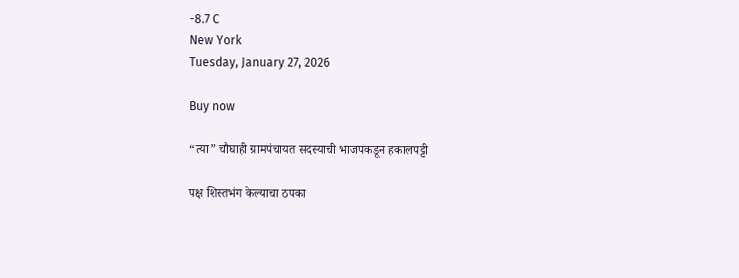-8.7 C
New York
Tuesday, January 27, 2026

Buy now

“त्या” चौघाही ग्रामपंचायत सदस्याची भाजपकडून हकालपट्टी

पक्ष शिस्तभंग केल्याचा ठपका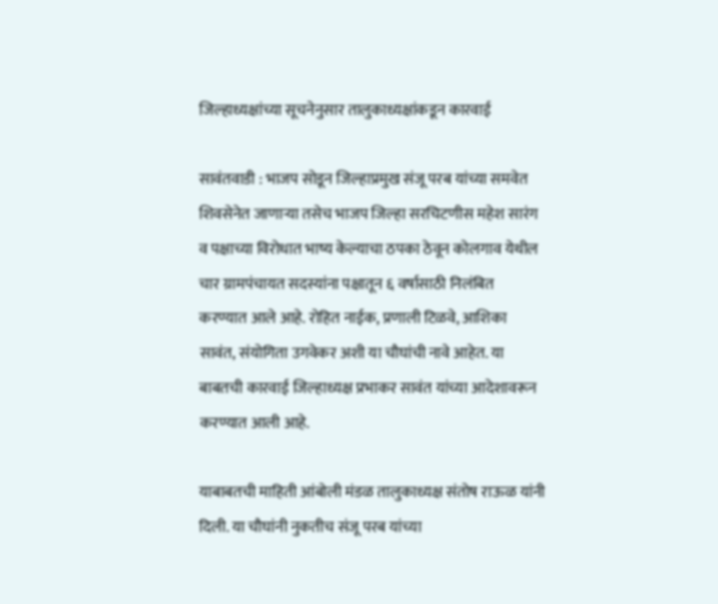जिल्हाध्यक्षांच्या सूचनेनुसार तालुकाध्यक्षांकडून कारवाई

सावंतवाडी : भाजप सोडून जिल्हाप्रमुख संजू परब यांच्या समवेत शिवसेनेत जाणाऱ्या तसेच भाजप जिल्हा सरचिटणीस महेश सारंग व पक्षाच्या विरोधात भाष्य केल्याचा ठपका ठेवून कोलगाव येथील चार ग्रामपंचायत सदस्यांना पक्षातून ६ वर्षासाठी निलंबित करण्यात आले आहे. रोहित नाईक, प्रणाली टिळवे, आशिका सावंत, संयोगिता उगवेकर अशी या चौघांची नावे आहेत. या बाबतची कारवाई जिल्हाध्यक्ष प्रभाकर सावंत यांच्या आदेशावरून करण्यात आली आहे.

याबाबतची माहिती आंबोली मंडळ तालुकाध्यक्ष संतोष राऊळ यांनी दिली. या चौघांनी नुकतीच संजू परब यांच्या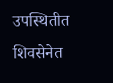उपस्थितीत शिवसेनेत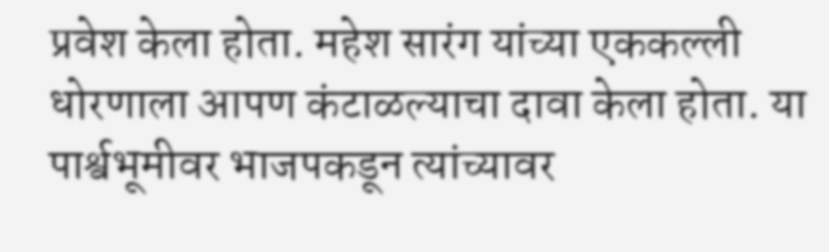प्रवेश केला होता. महेश सारंग यांच्या एककल्ली धोरणाला आपण कंटाळल्याचा दावा केला होता. या पार्श्वभूमीवर भाजपकडून त्यांच्यावर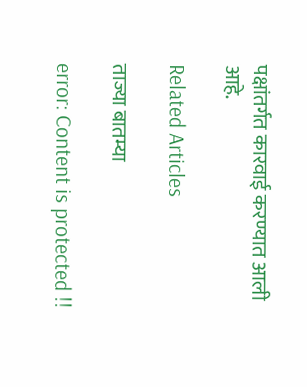पक्षांतर्गत कारवाई करण्यात आली आहे.

Related Articles

ताज्या बातम्या

error: Content is protected !!